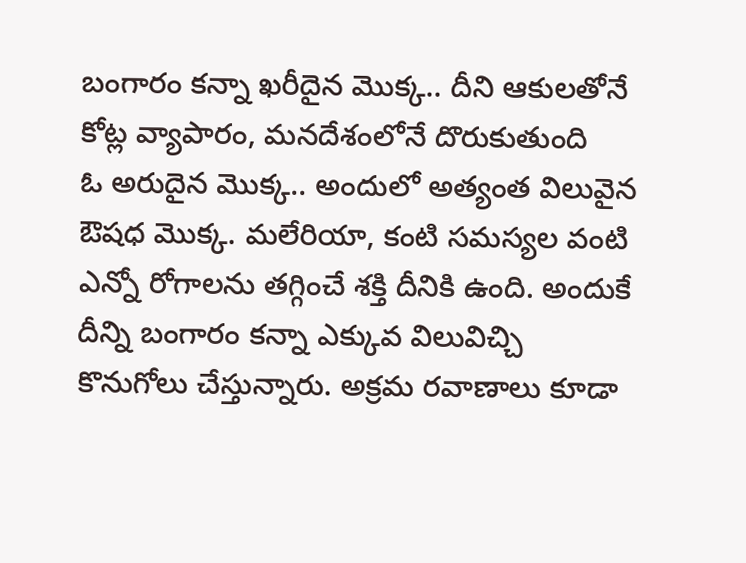బంగారం కన్నా ఖరీదైన మొక్క.. దీని ఆకులతోనే కోట్ల వ్యాపారం, మనదేశంలోనే దొరుకుతుంది
ఓ అరుదైన మొక్క.. అందులో అత్యంత విలువైన ఔషధ మొక్క. మలేరియా, కంటి సమస్యల వంటి ఎన్నో రోగాలను తగ్గించే శక్తి దీనికి ఉంది. అందుకే దీన్ని బంగారం కన్నా ఎక్కువ విలువిచ్చి కొనుగోలు చేస్తున్నారు. అక్రమ రవాణాలు కూడా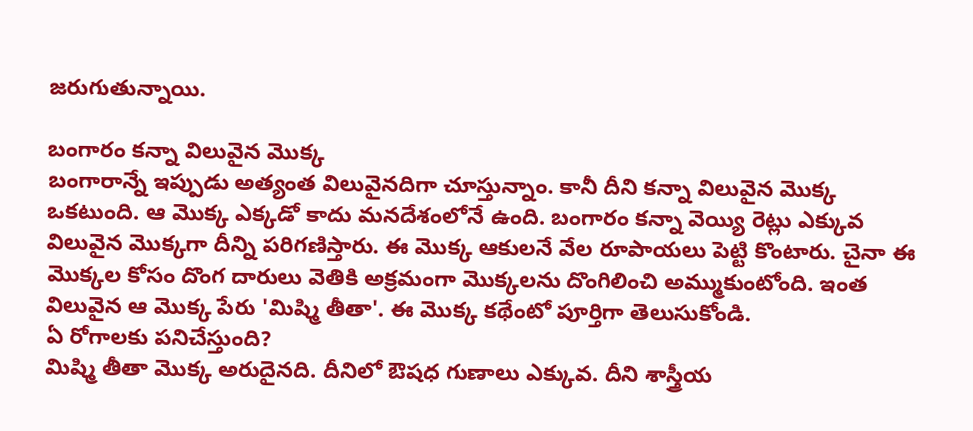జరుగుతున్నాయి.

బంగారం కన్నా విలువైన మొక్క
బంగారాన్నే ఇప్పుడు అత్యంత విలువైనదిగా చూస్తున్నాం. కానీ దీని కన్నా విలువైన మొక్క ఒకటుంది. ఆ మొక్క ఎక్కడో కాదు మనదేశంలోనే ఉంది. బంగారం కన్నా వెయ్యి రెట్లు ఎక్కువ విలువైన మొక్కగా దీన్ని పరిగణిస్తారు. ఈ మొక్క ఆకులనే వేల రూపాయలు పెట్టి కొంటారు. చైనా ఈ మొక్కల కోసం దొంగ దారులు వెతికి అక్రమంగా మొక్కలను దొంగిలించి అమ్ముకుంటోంది. ఇంత విలువైన ఆ మొక్క పేరు 'మిష్మి తీతా'. ఈ మొక్క కథేంటో పూర్తిగా తెలుసుకోండి.
ఏ రోగాలకు పనిచేస్తుంది?
మిష్మి తీతా మొక్క అరుదైనది. దీనిలో ఔషధ గుణాలు ఎక్కువ. దీని శాస్త్రీయ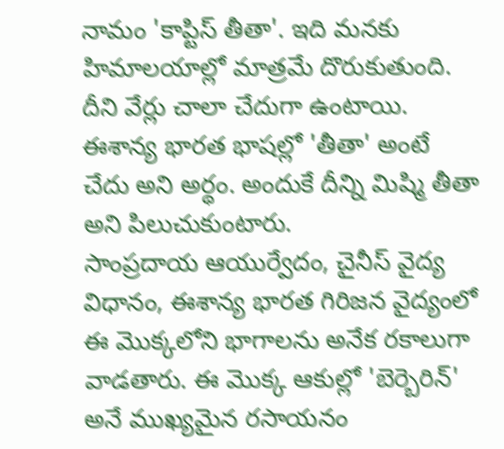నామం 'కాప్టిస్ తీతా'. ఇది మనకు హిమాలయాల్లో మాత్రమే దొరుకుతుంది. దీని వేర్లు చాలా చేదుగా ఉంటాయి. ఈశాన్య భారత భాషల్లో 'తీతా' అంటే చేదు అని అర్థం. అందుకే దీన్ని మిష్మి తీతా అని పిలుచుకుంటారు.
సాంప్రదాయ ఆయుర్వేదం, చైనీస్ వైద్య విధానం, ఈశాన్య భారత గిరిజన వైద్యంలో ఈ మొక్కలోని భాగాలను అనేక రకాలుగా వాడతారు. ఈ మొక్క ఆకుల్లో 'బెర్బెరిన్' అనే ముఖ్యమైన రసాయనం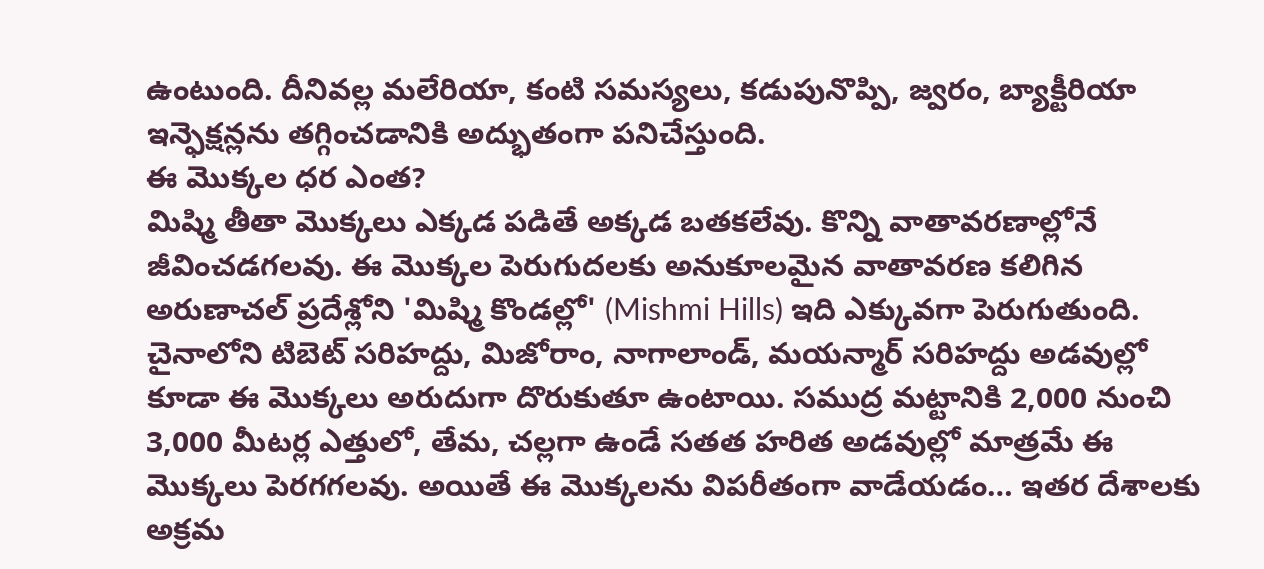ఉంటుంది. దీనివల్ల మలేరియా, కంటి సమస్యలు, కడుపునొప్పి, జ్వరం, బ్యాక్టీరియా ఇన్ఫెక్షన్లను తగ్గించడానికి అద్భుతంగా పనిచేస్తుంది.
ఈ మొక్కల ధర ఎంత?
మిష్మి తీతా మొక్కలు ఎక్కడ పడితే అక్కడ బతకలేవు. కొన్ని వాతావరణాల్లోనే జీవించడగలవు. ఈ మొక్కల పెరుగుదలకు అనుకూలమైన వాతావరణ కలిగిన అరుణాచల్ ప్రదేశ్లోని 'మిష్మి కొండల్లో' (Mishmi Hills) ఇది ఎక్కువగా పెరుగుతుంది. చైనాలోని టిబెట్ సరిహద్దు, మిజోరాం, నాగాలాండ్, మయన్మార్ సరిహద్దు అడవుల్లో కూడా ఈ మొక్కలు అరుదుగా దొరుకుతూ ఉంటాయి. సముద్ర మట్టానికి 2,000 నుంచి 3,000 మీటర్ల ఎత్తులో, తేమ, చల్లగా ఉండే సతత హరిత అడవుల్లో మాత్రమే ఈ మొక్కలు పెరగగలవు. అయితే ఈ మొక్కలను విపరీతంగా వాడేయడం… ఇతర దేశాలకు అక్రమ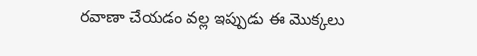రవాణా చేయడం వల్ల ఇప్పుడు ఈ మొక్కలు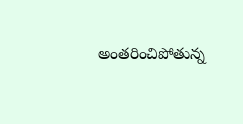అంతరించిపోతున్న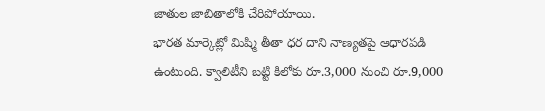జాతుల జాబితాలోకి చేరిపోయాయి.
భారత మార్కెట్లో మిష్మి తీతా ధర దాని నాణ్యతపై ఆధారపడి ఉంటుంది. క్వాలిటీని బట్టి కిలోకు రూ.3,000 నుంచి రూ.9,000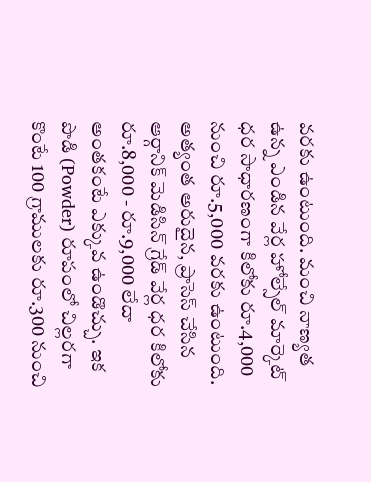వరకు ఉంటుంది. మంచి నాణ్యత ఉన్న ఎండిన వేర్ల హోల్సేల్ మార్కెట్ ధర సాధారణంగా కిలోకు రూ.4,000 నుంచి రూ.5,000 వరకు ఉంటుంది. అత్యంత అరుదైన, ప్రాసెస్ చేసిన ఆర్గానిక్ మెడిసిన్ గ్రేడ్ వేర్ల ధర కిలోకు రూ.8,000 - రూ.9,000 లేదా అంతకంటే ఎక్కువ ఉండొచ్చు. ఇక పొడి (Powder) రూపంలో చిల్లరగా కొంటే 100 గ్రాములకు రూ.300 నుంచి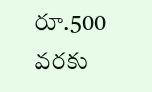రూ.500 వరకు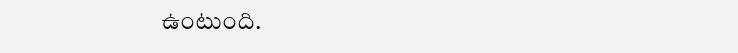ఉంటుంది.